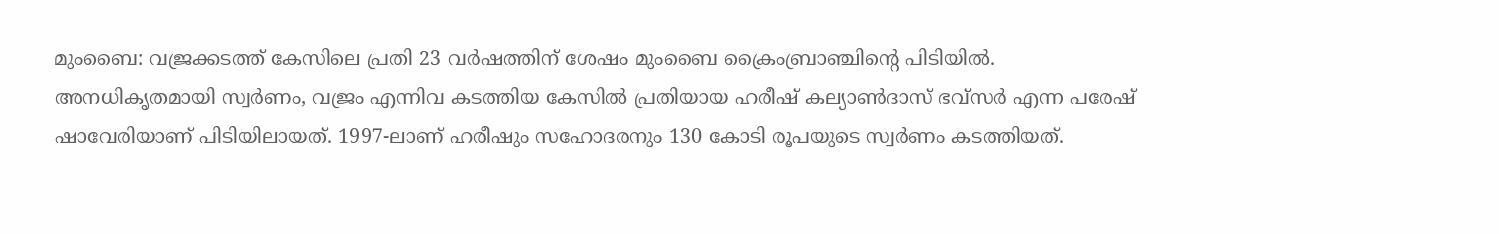മുംബൈ: വജ്രക്കടത്ത് കേസിലെ പ്രതി 23 വർഷത്തിന് ശേഷം മുംബൈ ക്രൈംബ്രാഞ്ചിന്റെ പിടിയിൽ. അനധികൃതമായി സ്വർണം, വജ്രം എന്നിവ കടത്തിയ കേസിൽ പ്രതിയായ ഹരീഷ് കല്യാൺദാസ് ഭവ്സർ എന്ന പരേഷ് ഷാവേരിയാണ് പിടിയിലായത്. 1997-ലാണ് ഹരീഷും സഹോദരനും 130 കോടി രൂപയുടെ സ്വർണം കടത്തിയത്.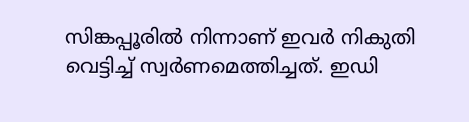സിങ്കപ്പൂരിൽ നിന്നാണ് ഇവർ നികുതി വെട്ടിച്ച് സ്വർണമെത്തിച്ചത്. ഇഡി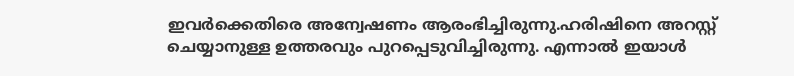ഇവർക്കെതിരെ അന്വേഷണം ആരംഭിച്ചിരുന്നു.ഹരിഷിനെ അറസ്റ്റ് ചെയ്യാനുള്ള ഉത്തരവും പുറപ്പെടുവിച്ചിരുന്നു. എന്നാൽ ഇയാൾ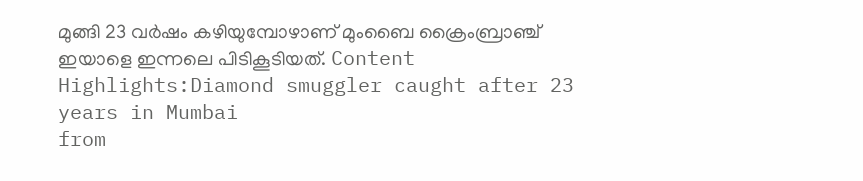മുങ്ങി 23 വർഷം കഴിയുമ്പോഴാണ് മുംബൈ ക്രൈംബ്രാഞ്ച് ഇയാളെ ഇന്നലെ പിടികൂടിയത്. Content Highlights:Diamond smuggler caught after 23 years in Mumbai
from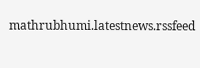mathrubhumi.latestnews.rssfeed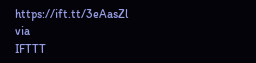https://ift.tt/3eAasZl
via
IFTTT